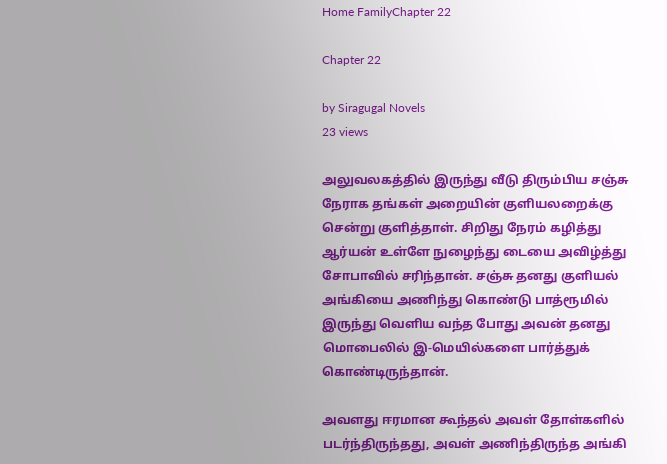Home FamilyChapter 22

Chapter 22

by Siragugal Novels
23 views

அலுவலகத்தில் இருந்து வீடு திரும்பிய சஞ்சு நேராக தங்கள் அறையின் குளியலறைக்கு சென்று குளித்தாள். சிறிது நேரம் கழித்து ஆர்யன் உள்ளே நுழைந்து டையை அவிழ்த்து சோபாவில் சரிந்தான். சஞ்சு தனது குளியல் அங்கியை அணிந்து கொண்டு பாத்ரூமில் இருந்து வெளிய வந்த போது அவன் தனது மொபைலில் இ-மெயில்களை பார்த்துக் கொண்டிருந்தான்.

அவளது ஈரமான கூந்தல் அவள் தோள்களில் படர்ந்திருந்தது, அவள் அணிந்திருந்த அங்கி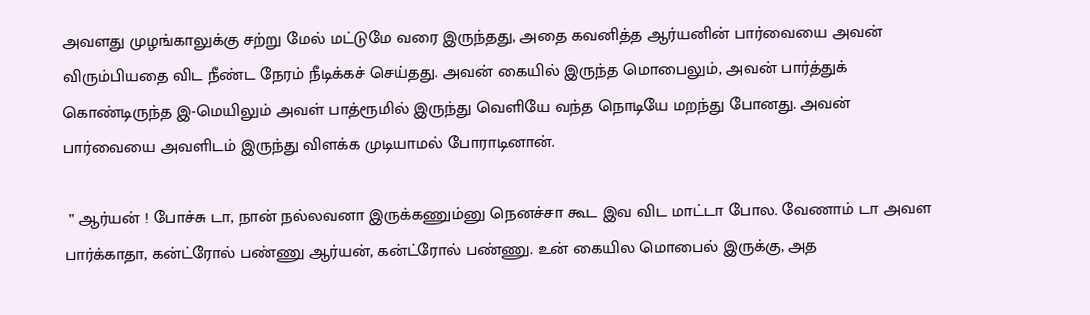அவளது முழங்காலுக்கு சற்று மேல் மட்டுமே வரை இருந்தது, அதை கவனித்த ஆர்யனின் பார்வையை அவன் விரும்பியதை விட நீண்ட நேரம் நீடிக்கச் செய்தது. அவன் கையில் இருந்த மொபைலும், அவன் பார்த்துக் கொண்டிருந்த இ-மெயிலும் அவள் பாத்ரூமில் இருந்து வெளியே வந்த நொடியே மறந்து போனது. அவன் பார்வையை அவளிடம் இருந்து விளக்க முடியாமல் போராடினான்.

 ” ஆர்யன் ! போச்சு டா, நான் நல்லவனா இருக்கணும்னு நெனச்சா கூட இவ விட மாட்டா போல. வேணாம் டா அவள பார்க்காதா, கன்ட்ரோல் பண்ணு ஆர்யன், கன்ட்ரோல் பண்ணு. உன் கையில மொபைல் இருக்கு, அத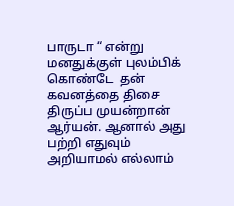பாருடா “ என்று மனதுக்குள் புலம்பிக் கொண்டே  தன் கவனத்தை திசை திருப்ப முயன்றான் ஆர்யன். ஆனால் அது பற்றி எதுவும் அறியாமல் எல்லாம்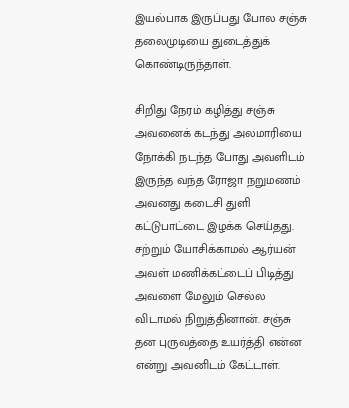இயல்பாக இருப்பது போல சஞ்சு தலைமுடியை துடைத்துக் கொண்டிருந்தாள்.

சிறிது நேரம் கழித்து சஞ்சு அவனைக் கடந்து அலமாரியை நோக்கி நடந்த போது அவளிடம் இருந்த வந்த ரோஜா நறுமணம் அவனது கடைசி துளி கட்டுபாட்டை இழக்க செய்தது. சற்றும் யோசிக்காமல் ஆர்யன் அவள் மணிக்கட்டைப் பிடித்து அவளை மேலும் செல்ல விடாமல் நிறுத்தினான். சஞ்சு தன புருவத்தை உயர்த்தி என்ன என்று அவனிடம் கேட்டாள்.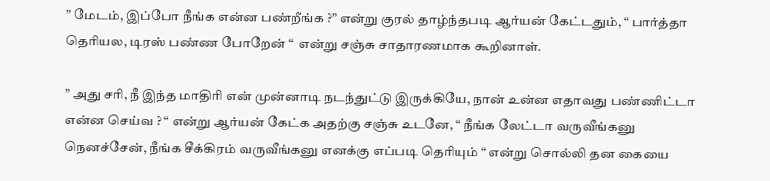” மேடம், இப்போ நீங்க என்ன பண்றீங்க ?” என்று குரல் தாழ்ந்தபடி ஆர்யன் கேட்டதும், “ பார்த்தா தெரியல, டிரஸ் பண்ண போறேன் “  என்று சஞ்சு சாதாரணமாக கூறினாள்.

” அது சரி, நீ இந்த மாதிரி என் முன்னாடி நடந்துட்டு இருக்கியே, நான் உன்ன எதாவது பண்ணிட்டா என்ன செய்வ ? “ என்று ஆர்யன் கேட்க அதற்கு சஞ்சு உடனே, “ நீங்க லேட்டா வருவீங்கனு நெனச்சேன், நீங்க சீக்கிரம் வருவீங்கனு எனக்கு எப்படி தெரியும் “ என்று சொல்லி தன கையை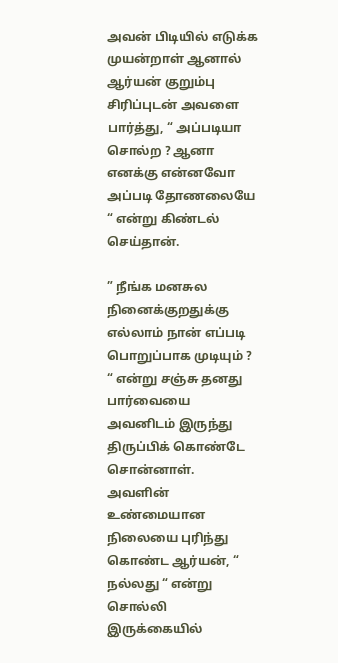அவன் பிடியில் எடுக்க முயன்றாள் ஆனால் ஆர்யன் குறும்பு சிரிப்புடன் அவளை பார்த்து, “ அப்படியா சொல்ற ? ஆனா எனக்கு என்னவோ அப்படி தோணலையே “ என்று கிண்டல் செய்தான்.

” நீங்க மனசுல நினைக்குறதுக்கு எல்லாம் நான் எப்படி பொறுப்பாக முடியும் ? “ என்று சஞ்சு தனது பார்வையை அவனிடம் இருந்து திருப்பிக் கொண்டே சொன்னாள். அவளின் உண்மையான நிலையை புரிந்து கொண்ட ஆர்யன், “ நல்லது “ என்று சொல்லி இருக்கையில்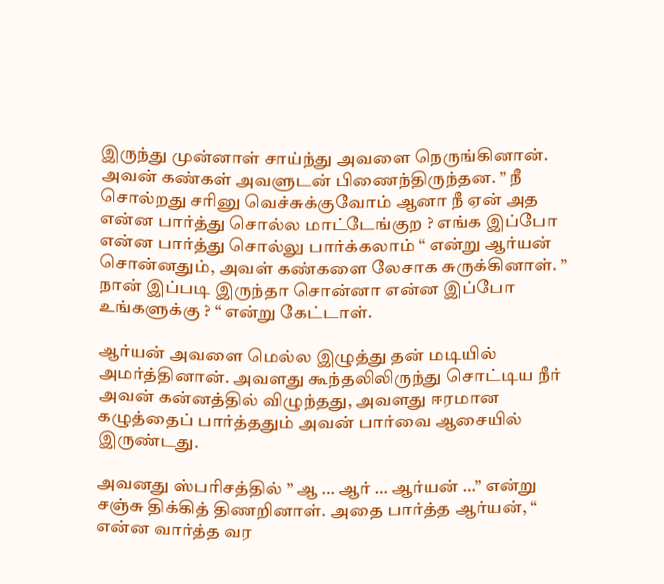இருந்து முன்னாள் சாய்ந்து அவளை நெருங்கினான். அவன் கண்கள் அவளுடன் பிணைந்திருந்தன. ” நீ சொல்றது சரினு வெச்சுக்குவோம் ஆனா நீ ஏன் அத என்ன பார்த்து சொல்ல மாட்டேங்குற ? எங்க இப்போ என்ன பார்த்து சொல்லு பார்க்கலாம் “ என்று ஆர்யன் சொன்னதும், அவள் கண்களை லேசாக சுருக்கினாள். ” நான் இப்படி இருந்தா சொன்னா என்ன இப்போ உங்களுக்கு ? “ என்று கேட்டாள்.

ஆர்யன் அவளை மெல்ல இழுத்து தன் மடியில் அமர்த்தினான். அவளது கூந்தலிலிருந்து சொட்டிய நீர் அவன் கன்னத்தில் விழுந்தது, அவளது ஈரமான கழுத்தைப் பார்த்ததும் அவன் பார்வை ஆசையில் இருண்டது.

அவனது ஸ்பரிசத்தில் ” ஆ … ஆர் … ஆர்யன் …” என்று  சஞ்சு திக்கித் திணறினாள். அதை பார்த்த ஆர்யன், “ என்ன வார்த்த வர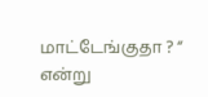மாட்டேங்குதா ? “ என்று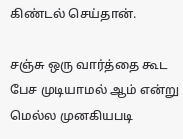கிண்டல் செய்தான்.

சஞ்சு ஒரு வார்த்தை கூட பேச முடியாமல் ஆம் என்று மெல்ல முனகியபடி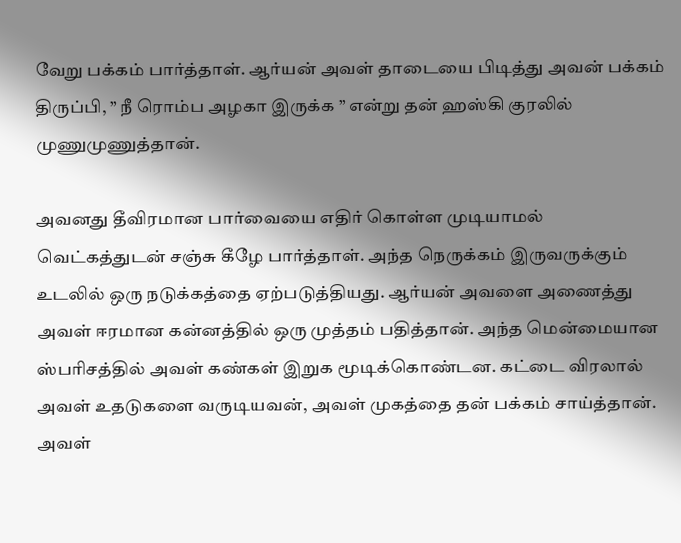வேறு பக்கம் பார்த்தாள். ஆர்யன் அவள் தாடையை பிடித்து அவன் பக்கம் திருப்பி, ” நீ ரொம்ப அழகா இருக்க ” என்று தன் ஹஸ்கி குரலில் முணுமுணுத்தான்.

அவனது தீவிரமான பார்வையை எதிர் கொள்ள முடியாமல் வெட்கத்துடன் சஞ்சு கீழே பார்த்தாள். அந்த நெருக்கம் இருவருக்கும் உடலில் ஒரு நடுக்கத்தை ஏற்படுத்தியது. ஆர்யன் அவளை அணைத்து அவள் ஈரமான கன்னத்தில் ஒரு முத்தம் பதித்தான். அந்த மென்மையான ஸ்பரிசத்தில் அவள் கண்கள் இறுக மூடிக்கொண்டன. கட்டை விரலால் அவள் உதடுகளை வருடியவன், அவள் முகத்தை தன் பக்கம் சாய்த்தான். அவள்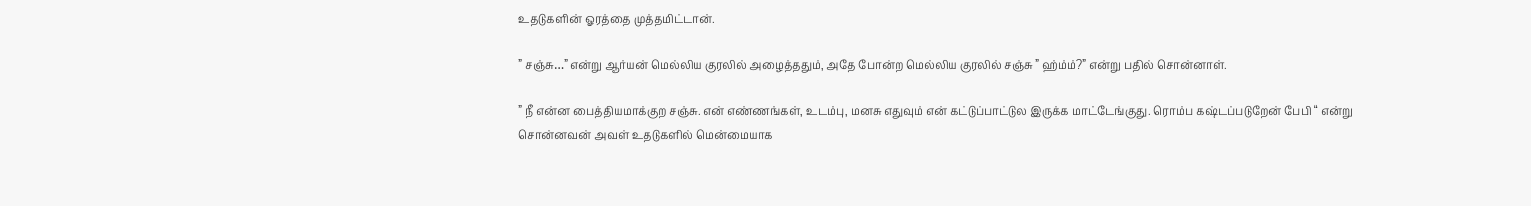உதடுகளின் ஓரத்தை முத்தமிட்டான்.

” சஞ்சு…” என்று ஆர்யன் மெல்லிய குரலில் அழைத்ததும், அதே போன்ற மெல்லிய குரலில் சஞ்சு ” ஹ்ம்ம்?” என்று பதில் சொன்னாள்.

” நீ என்ன பைத்தியமாக்குற சஞ்சு. என் எண்ணங்கள், உடம்பு, மனசு எதுவும் என் கட்டுப்பாட்டுல இருக்க மாட்டேங்குது. ரொம்ப கஷ்டப்படுறேன் பேபி “ என்று சொன்னவன் அவள் உதடுகளில் மென்மையாக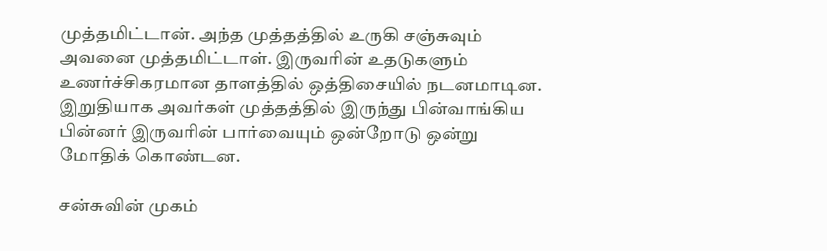முத்தமிட்டான். அந்த முத்தத்தில் உருகி சஞ்சுவும் அவனை முத்தமிட்டாள். இருவரின் உதடுகளும்  உணர்ச்சிகரமான தாளத்தில் ஒத்திசையில் நடனமாடின. இறுதியாக அவர்கள் முத்தத்தில் இருந்து பின்வாங்கிய பின்னர் இருவரின் பார்வையும் ஒன்றோடு ஒன்று மோதிக் கொண்டன.

சன்சுவின் முகம்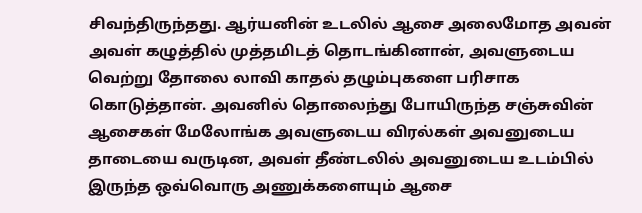சிவந்திருந்தது. ஆர்யனின் உடலில் ஆசை அலைமோத அவன் அவள் கழுத்தில் முத்தமிடத் தொடங்கினான், அவளுடைய வெற்று தோலை லாவி காதல் தழும்புகளை பரிசாக  கொடுத்தான். அவனில் தொலைந்து போயிருந்த சஞ்சுவின் ஆசைகள் மேலோங்க அவளுடைய விரல்கள் அவனுடைய தாடையை வருடின, அவள் தீண்டலில் அவனுடைய உடம்பில் இருந்த ஒவ்வொரு அணுக்களையும் ஆசை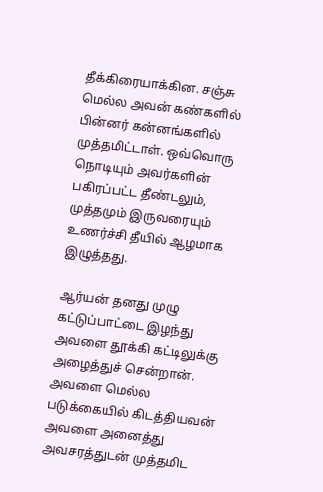தீக்கிரையாக்கின. சஞ்சு மெல்ல அவன் கண்களில் பின்னர் கன்னங்களில் முத்தமிட்டாள். ஒவ்வொரு நொடியும் அவர்களின் பகிரப்பட்ட தீண்டலும், முத்தமும் இருவரையும் உணர்ச்சி தீயில் ஆழமாக இழுத்தது.

ஆர்யன் தனது முழு கட்டுப்பாட்டை இழந்து அவளை தூக்கி கட்டிலுக்கு அழைத்துச் சென்றான். அவளை மெல்ல படுக்கையில் கிடத்தியவன் அவளை அனைத்து அவசரத்துடன் முத்தமிட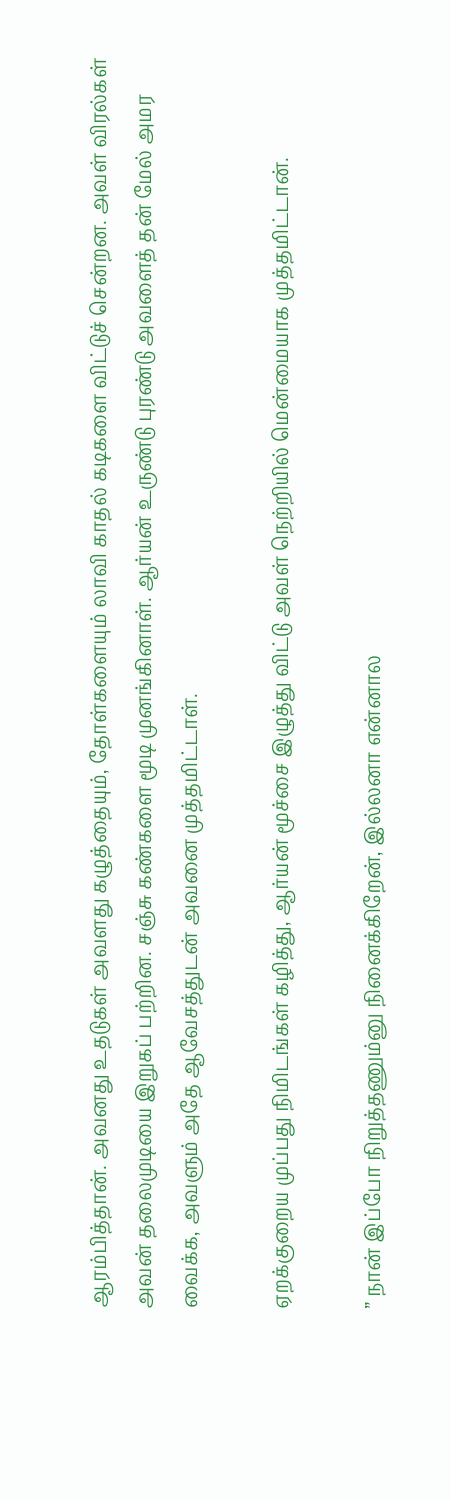ஆரம்பித்தான். அவனது உதடுகள் அவளது கழுத்தையும், தோள்களையும் லாவி காதல் கடிகளை விட்டுச் சென்றன. அவள் விரல்கள் அவன் தலைமுடியை இறுகப் பற்றின. சஞ்சு கண்களை மூடி முனங்கினாள். ஆர்யன் உருண்டு புரண்டு அவளைத் தன் மேல் அமர வைக்க, அவளும் அதே ஆவேசத்துடன் அவனை முத்தமிட்டாள்.

ஏறக்குறைய முப்பது நிமிடங்கள் கழித்து, ஆர்யன் மூச்சை இழுத்து விட்டு அவள் நெற்றியில் மென்மையாக முத்தமிட்டான்.

” நான் இப்போ நிறுத்தணும்னு நினைக்கிறேன், இல்லனா என்னால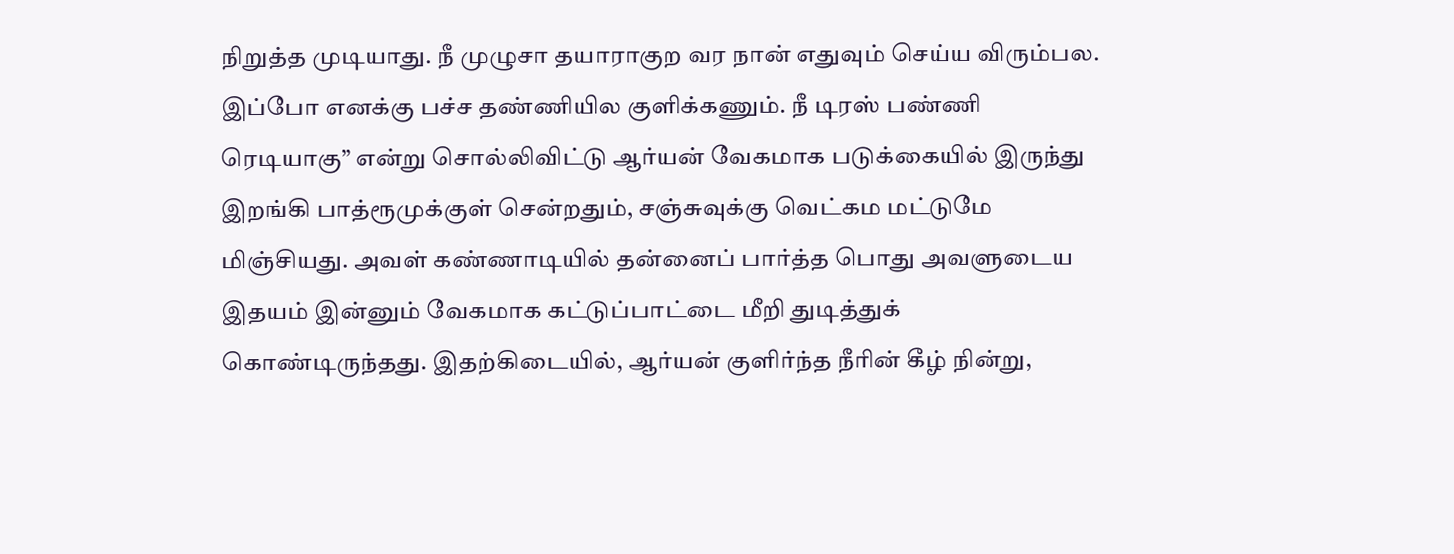நிறுத்த முடியாது. நீ முழுசா தயாராகுற வர நான் எதுவும் செய்ய விரும்பல. இப்போ எனக்கு பச்ச தண்ணியில குளிக்கணும். நீ டிரஸ் பண்ணி ரெடியாகு” என்று சொல்லிவிட்டு ஆர்யன் வேகமாக படுக்கையில் இருந்து இறங்கி பாத்ரூமுக்குள் சென்றதும், சஞ்சுவுக்கு வெட்கம மட்டுமே மிஞ்சியது. அவள் கண்ணாடியில் தன்னைப் பார்த்த பொது அவளுடைய இதயம் இன்னும் வேகமாக கட்டுப்பாட்டை மீறி துடித்துக் கொண்டிருந்தது. இதற்கிடையில், ஆர்யன் குளிர்ந்த நீரின் கீழ் நின்று,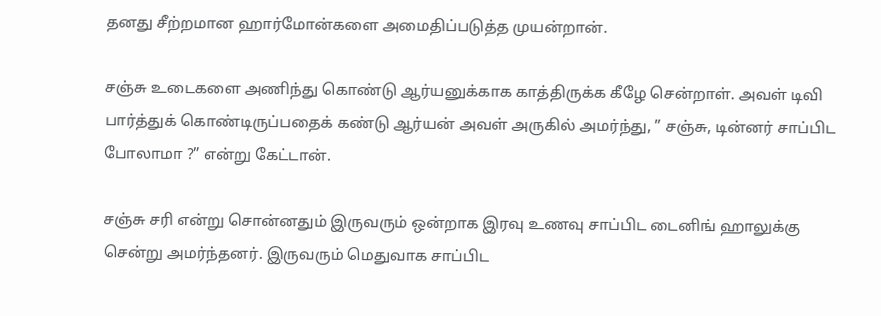தனது சீற்றமான ஹார்மோன்களை அமைதிப்படுத்த முயன்றான்.

சஞ்சு உடைகளை அணிந்து கொண்டு ஆர்யனுக்காக காத்திருக்க கீழே சென்றாள். அவள் டிவி பார்த்துக் கொண்டிருப்பதைக் கண்டு ஆர்யன் அவள் அருகில் அமர்ந்து, ” சஞ்சு, டின்னர் சாப்பிட போலாமா ?” என்று கேட்டான்.

சஞ்சு சரி என்று சொன்னதும் இருவரும் ஒன்றாக இரவு உணவு சாப்பிட டைனிங் ஹாலுக்கு சென்று அமர்ந்தனர். இருவரும் மெதுவாக சாப்பிட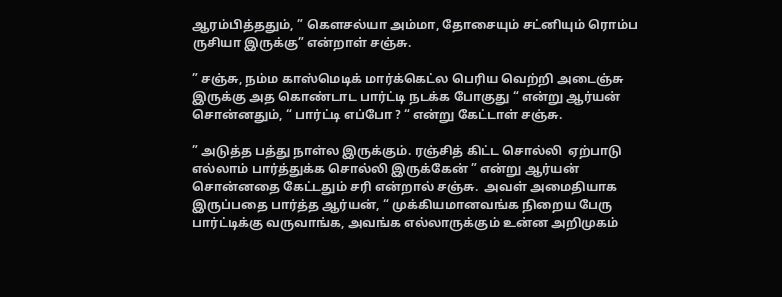ஆரம்பித்ததும், ” கௌசல்யா அம்மா, தோசையும் சட்னியும் ரொம்ப ருசியா இருக்கு” என்றாள் சஞ்சு.

” சஞ்சு, நம்ம காஸ்மெடிக் மார்க்கெட்ல பெரிய வெற்றி அடைஞ்சு இருக்கு அத கொண்டாட பார்ட்டி நடக்க போகுது “ என்று ஆர்யன் சொன்னதும், “ பார்ட்டி எப்போ ? “ என்று கேட்டாள் சஞ்சு.

” அடுத்த பத்து நாள்ல இருக்கும். ரஞ்சித் கிட்ட சொல்லி  ஏற்பாடு எல்லாம் பார்த்துக்க சொல்லி இருக்கேன் ” என்று ஆர்யன் சொன்னதை கேட்டதும் சரி என்றால் சஞ்சு.  அவள் அமைதியாக இருப்பதை பார்த்த ஆர்யன், “ முக்கியமானவங்க நிறைய பேரு பார்ட்டிக்கு வருவாங்க, அவங்க எல்லாருக்கும் உன்ன அறிமுகம்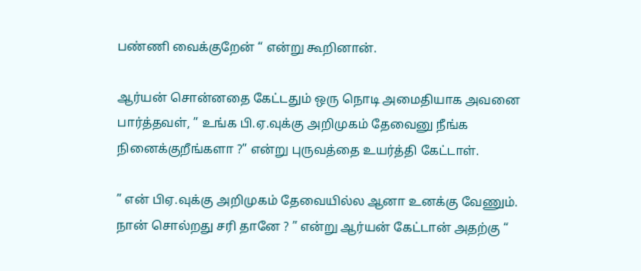பண்ணி வைக்குறேன் “ என்று கூறினான்.

ஆர்யன் சொன்னதை கேட்டதும் ஒரு நொடி அமைதியாக அவனை பார்த்தவள், ” உங்க பி.ஏ.வுக்கு அறிமுகம் தேவைனு நீங்க நினைக்குறீங்களா ?” என்று புருவத்தை உயர்த்தி கேட்டாள்.

” என் பிஏ.வுக்கு அறிமுகம் தேவையில்ல ஆனா உனக்கு வேணும். நான் சொல்றது சரி தானே ? ” என்று ஆர்யன் கேட்டான் அதற்கு “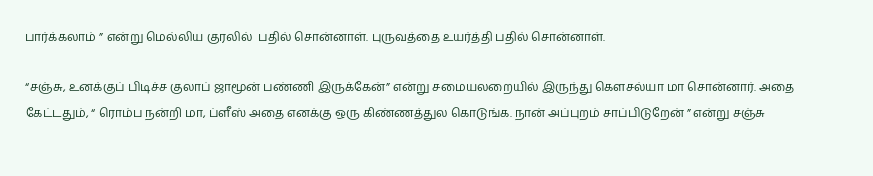பார்க்கலாம் ” என்று மெல்லிய குரலில்  பதில் சொன்னாள். புருவத்தை உயர்த்தி பதில் சொன்னாள்.

“சஞ்சு, உனக்குப் பிடிச்ச குலாப் ஜாமூன் பண்ணி இருக்கேன்” என்று சமையலறையில் இருந்து கௌசல்யா மா சொன்னார். அதை கேட்டதும், “ ரொம்ப நன்றி மா, ப்ளீஸ் அதை எனக்கு ஒரு கிண்ணத்துல கொடுங்க. நான் அப்புறம் சாப்பிடுறேன் ” என்று சஞ்சு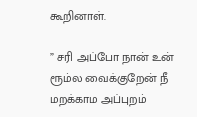கூறினாள்.

” சரி அப்போ நான் உன் ரூம்ல வைக்குறேன் நீ மறக்காம அப்புறம்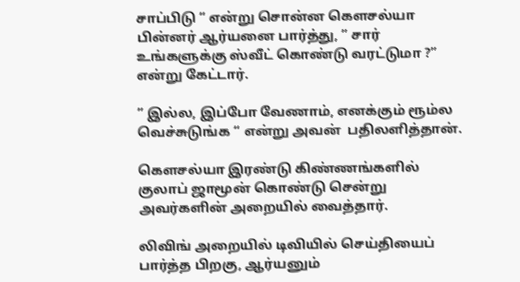சாப்பிடு “ என்று சொன்ன கௌசல்யா பின்னர் ஆர்யனை பார்த்து, ” சார் உங்களுக்கு ஸ்வீட் கொண்டு வரட்டுமா ?” என்று கேட்டார்.

” இல்ல, இப்போ வேணாம், எனக்கும் ரூம்ல வெச்சுடுங்க “ என்று அவன்  பதிலளித்தான்.

கௌசல்யா இரண்டு கிண்ணங்களில் குலாப் ஜாமூன் கொண்டு சென்று அவர்களின் அறையில் வைத்தார்.

லிவிங் அறையில் டிவியில் செய்தியைப் பார்த்த பிறகு, ஆர்யனும்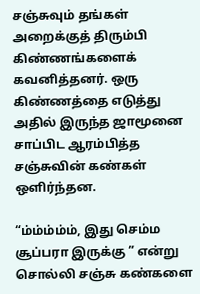சஞ்சுவும் தங்கள் அறைக்குத் திரும்பி கிண்ணங்களைக் கவனித்தனர். ஒரு கிண்ணத்தை எடுத்து அதில் இருந்த ஜாமூனை சாப்பிட ஆரம்பித்த சஞ்சுவின் கண்கள் ஒளிர்ந்தன.

“ம்ம்ம்ம்ம், இது செம்ம சூப்பரா இருக்கு ” என்று சொல்லி சஞ்சு கண்களை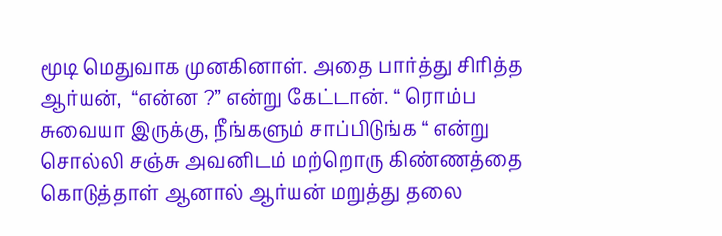மூடி மெதுவாக முனகினாள். அதை பார்த்து சிரித்த ஆர்யன்,  “என்ன ?” என்று கேட்டான். “ ரொம்ப சுவையா இருக்கு, நீங்களும் சாப்பிடுங்க “ என்று சொல்லி சஞ்சு அவனிடம் மற்றொரு கிண்ணத்தை கொடுத்தாள் ஆனால் ஆர்யன் மறுத்து தலை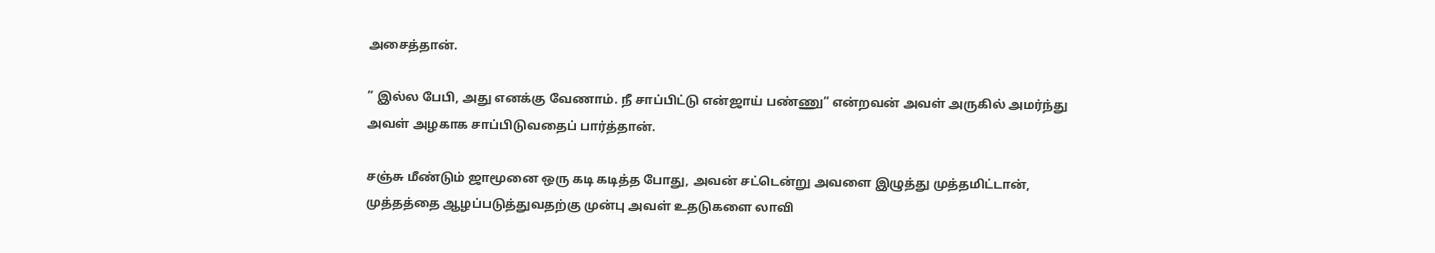அசைத்தான்.

” இல்ல பேபி, அது எனக்கு வேணாம். நீ சாப்பிட்டு என்ஜாய் பண்ணு” என்றவன் அவள் அருகில் அமர்ந்து அவள் அழகாக சாப்பிடுவதைப் பார்த்தான்.

சஞ்சு மீண்டும் ஜாமூனை ஒரு கடி கடித்த போது, அவன் சட்டென்று அவளை இழுத்து முத்தமிட்டான், முத்தத்தை ஆழப்படுத்துவதற்கு முன்பு அவள் உதடுகளை லாவி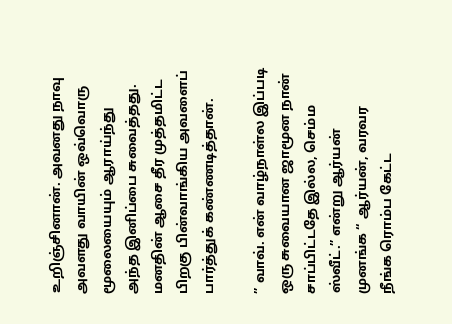உறிஞ்சினான். அவனது நாவு அவளது வாயின் ஒவ்வொரு மூலையையும் ஆராய்ந்து அந்த இனிப்பை சுவைத்தது. மனதின் ஆசை தீர முத்தமிட்ட பிறகு பின்வாங்கிய அவளைப் பார்த்துக் கண்ணடித்தான்.

” வாவ். என் வாழ்நாள்ல இப்படி ஒரு சுவையான ஜாமூன நான் சாப்பிட்டதே இல்ல, செம்ம ஸ்வீட்.” என்று ஆர்யன் முனங்க “ ஆர்யன், வரவர நீங்க ரொம்ப கேட்ட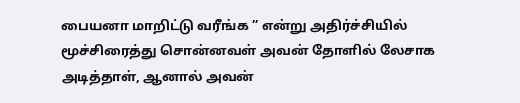பையனா மாறிட்டு வரீங்க ” என்று அதிர்ச்சியில் மூச்சிரைத்து சொன்னவள் அவன் தோளில் லேசாக அடித்தாள், ஆனால் அவன்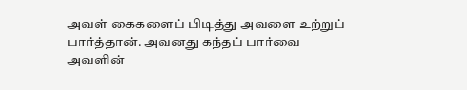அவள் கைகளைப் பிடித்து அவளை உற்றுப் பார்த்தான். அவனது கந்தப் பார்வை அவளின்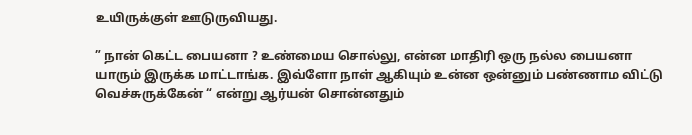உயிருக்குள் ஊடுருவியது.

” நான் கெட்ட பையனா ? உண்மைய சொல்லு, என்ன மாதிரி ஒரு நல்ல பையனா யாரும் இருக்க மாட்டாங்க. இவ்ளோ நாள் ஆகியும் உன்ன ஒன்னும் பண்ணாம விட்டு வெச்சுருக்கேன் “ என்று ஆர்யன் சொன்னதும்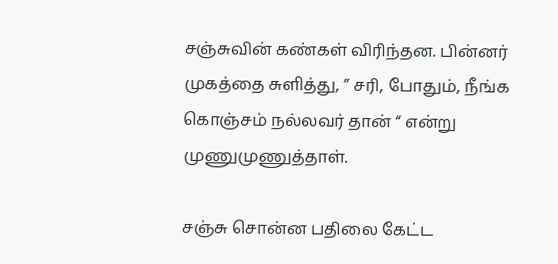சஞ்சுவின் கண்கள் விரிந்தன. பின்னர் முகத்தை சுளித்து, ” சரி, போதும், நீங்க கொஞ்சம் நல்லவர் தான் “ என்று முணுமுணுத்தாள்.

சஞ்சு சொன்ன பதிலை கேட்ட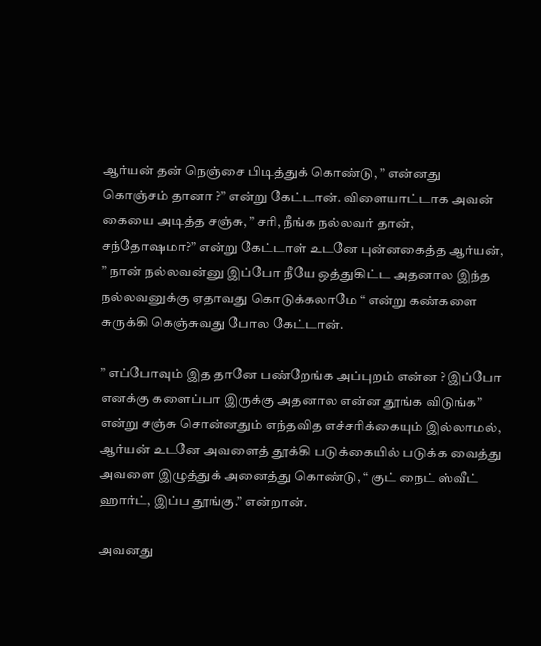ஆர்யன் தன் நெஞ்சை பிடித்துக் கொண்டு, ” என்னது கொஞ்சம் தானா ?” என்று கேட்டான். விளையாட்டாக அவன் கையை அடித்த சஞ்சு, ” சரி, நீங்க நல்லவர் தான், சந்தோஷமா?” என்று கேட்டாள் உடனே புன்னகைத்த ஆர்யன், ” நான் நல்லவன்னு இப்போ நீயே ஒத்துகிட்ட அதனால இந்த நல்லவனுக்கு ஏதாவது கொடுக்கலாமே “ என்று கண்களை சுருக்கி கெஞ்சுவது போல கேட்டான்.

” எப்போவும் இத தானே பண்றேங்க அப்புறம் என்ன ? இப்போ எனக்கு களைப்பா இருக்கு அதனால என்ன தூங்க விடுங்க” என்று சஞ்சு சொன்னதும் எந்தவித எச்சரிக்கையும் இல்லாமல், ஆர்யன் உடனே அவளைத் தூக்கி படுக்கையில் படுக்க வைத்து அவளை இழுத்துக் அனைத்து கொண்டு, “ குட் நைட் ஸ்வீட் ஹார்ட், இப்ப தூங்கு.” என்றான்.

அவனது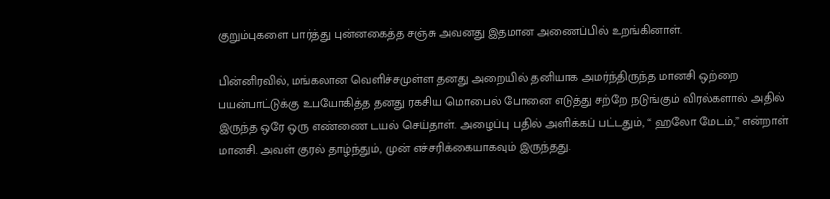குறும்புகளை பார்த்து புன்னகைத்த சஞ்சு அவனது இதமான அணைப்பில் உறங்கினாள்.

பின்னிரவில், மங்கலான வெளிச்சமுள்ள தனது அறையில் தனியாக அமர்ந்திருந்த மானசி ஒற்றை பயன்பாட்டுக்கு உபயோகித்த தனது ரகசிய மொபைல் போனை எடுத்து சற்றே நடுங்கும் விரல்களால் அதில் இருந்த ஒரே ஒரு எண்ணை டயல் செய்தாள். அழைப்பு பதில் அளிக்கப் பட்டதும், “ ஹலோ மேடம்,” என்றாள் மானசி. அவள் குரல் தாழ்ந்தும், முன் எச்சரிக்கையாகவும் இருந்தது.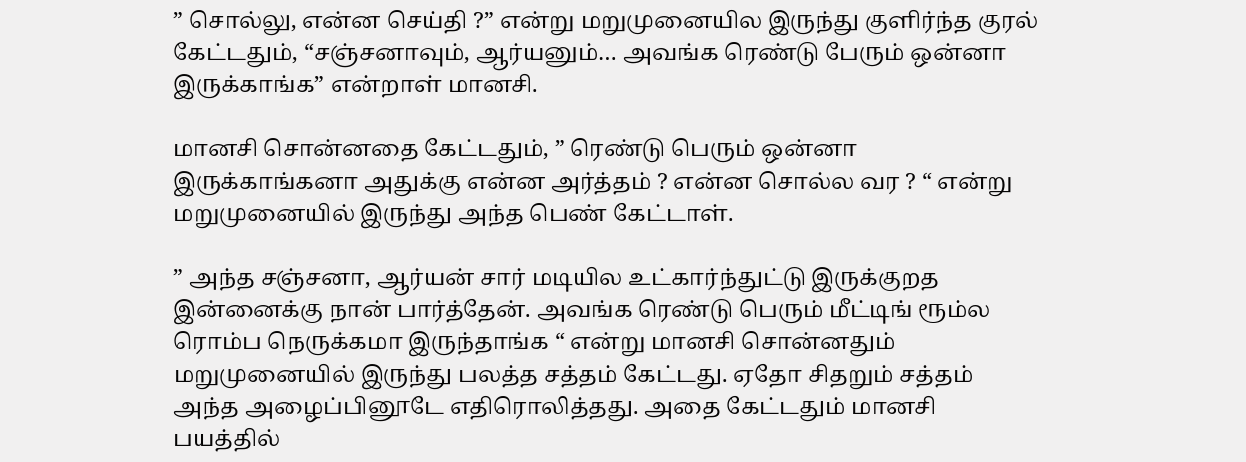” சொல்லு, என்ன செய்தி ?” என்று மறுமுனையில இருந்து குளிர்ந்த குரல் கேட்டதும், “சஞ்சனாவும், ஆர்யனும்… அவங்க ரெண்டு பேரும் ஒன்னா இருக்காங்க” என்றாள் மானசி.

மானசி சொன்னதை கேட்டதும், ” ரெண்டு பெரும் ஒன்னா இருக்காங்கனா அதுக்கு என்ன அர்த்தம் ? என்ன சொல்ல வர ? “ என்று மறுமுனையில் இருந்து அந்த பெண் கேட்டாள்.

” அந்த சஞ்சனா, ஆர்யன் சார் மடியில உட்கார்ந்துட்டு இருக்குறத இன்னைக்கு நான் பார்த்தேன். அவங்க ரெண்டு பெரும் மீட்டிங் ரூம்ல ரொம்ப நெருக்கமா இருந்தாங்க “ என்று மானசி சொன்னதும் மறுமுனையில் இருந்து பலத்த சத்தம் கேட்டது. ஏதோ சிதறும் சத்தம் அந்த அழைப்பினூடே எதிரொலித்தது. அதை கேட்டதும் மானசி பயத்தில்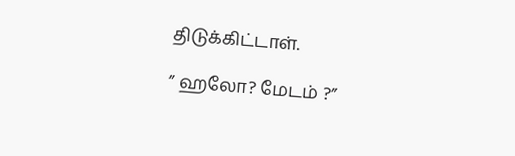திடுக்கிட்டாள்.

” ஹலோ? மேடம் ?”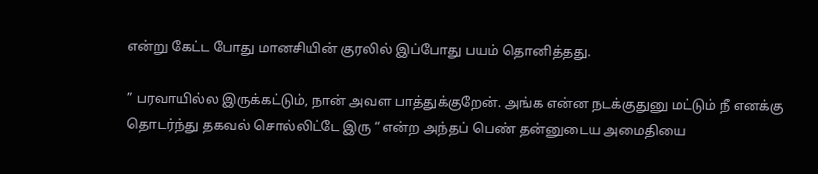என்று கேட்ட போது மானசியின் குரலில் இப்போது பயம் தொனித்தது.

” பரவாயில்ல இருக்கட்டும், நான் அவள பாத்துக்குறேன். அங்க என்ன நடக்குதுனு மட்டும் நீ எனக்கு தொடர்ந்து தகவல் சொல்லிட்டே இரு “ என்ற அந்தப் பெண் தன்னுடைய அமைதியை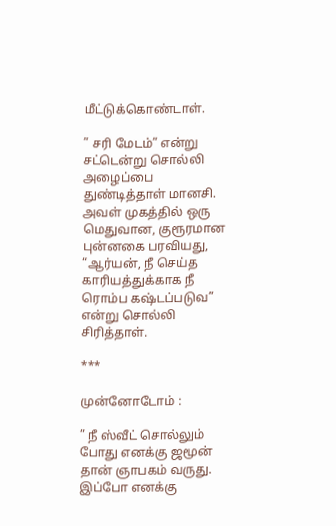மீட்டுக்கொண்டாள்.

” சரி மேடம்” என்று சட்டென்று சொல்லி அழைப்பை துண்டித்தாள் மானசி. அவள் முகத்தில் ஒரு மெதுவான, குரூரமான புன்னகை பரவியது, “ஆர்யன், நீ செய்த காரியத்துக்காக நீ ரொம்ப கஷ்டப்படுவ” என்று சொல்லி சிரித்தாள்.

***

முன்னோடோம் :

” நீ ஸ்வீட் சொல்லும் போது எனக்கு ஜமூன் தான் ஞாபகம் வருது. இப்போ எனக்கு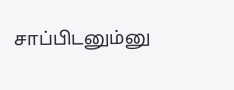சாப்பிடனும்னு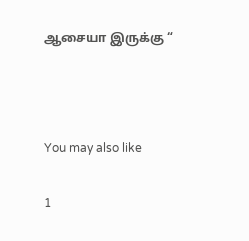ஆசையா இருக்கு “



You may also like

1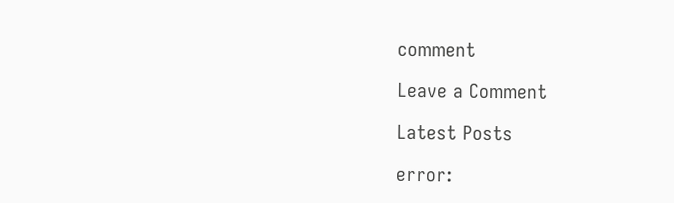comment

Leave a Comment

Latest Posts

error: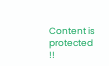Content is protected !!